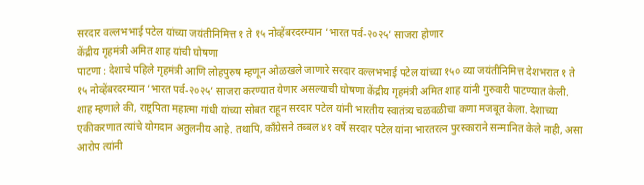सरदार वल्लभभाई पटेल यांच्या जयंतीनिमित्त १ ते १५ नोव्हेंबरदरम्यान ‘भारत पर्व-२०२५’ साजरा होणार
केंद्रीय गृहमंत्री अमित शाह यांची घोषणा
पाटणा : देशाचे पहिले गृहमंत्री आणि लोहपुरुष म्हणून ओळखले जाणारे सरदार वल्लभभाई पटेल यांच्या १५० व्या जयंतीनिमित्त देशभरात १ ते १५ नोव्हेंबरदरम्यान ‘भारत पर्व-२०२५’ साजरा करण्यात येणार असल्याची घोषणा केंद्रीय गृहमंत्री अमित शाह यांनी गुरुवारी पाटण्यात केली.
शाह म्हणाले की, राष्ट्रपिता महात्मा गांधी यांच्या सोबत राहून सरदार पटेल यांनी भारतीय स्वातंत्र्य चळवळीचा कणा मजबूत केला. देशाच्या एकीकरणात त्यांचे योगदान अतुलनीय आहे. तथापि, काँग्रेसने तब्बल ४१ वर्षे सरदार पटेल यांना भारतरत्न पुरस्काराने सन्मानित केले नाही, असा आरोप त्यांनी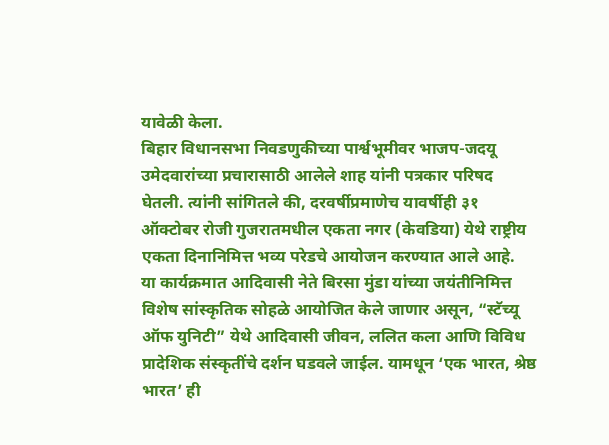यावेळी केला.
बिहार विधानसभा निवडणुकीच्या पार्श्वभूमीवर भाजप-जदयू उमेदवारांच्या प्रचारासाठी आलेले शाह यांनी पत्रकार परिषद घेतली. त्यांनी सांगितले की, दरवर्षीप्रमाणेच यावर्षीही ३१ ऑक्टोबर रोजी गुजरातमधील एकता नगर (केवडिया) येथे राष्ट्रीय एकता दिनानिमित्त भव्य परेडचे आयोजन करण्यात आले आहे.
या कार्यक्रमात आदिवासी नेते बिरसा मुंडा यांच्या जयंतीनिमित्त विशेष सांस्कृतिक सोहळे आयोजित केले जाणार असून, “स्टॅच्यू ऑफ युनिटी” येथे आदिवासी जीवन, ललित कला आणि विविध प्रादेशिक संस्कृतींचे दर्शन घडवले जाईल. यामधून ‘एक भारत, श्रेष्ठ भारत’ ही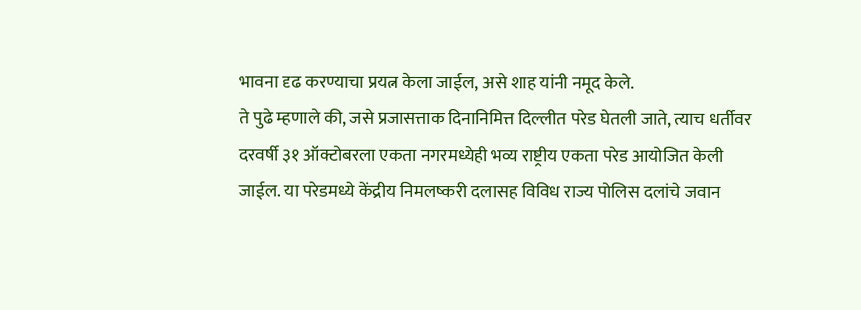भावना दृढ करण्याचा प्रयत्न केला जाईल, असे शाह यांनी नमूद केले.
ते पुढे म्हणाले की, जसे प्रजासत्ताक दिनानिमित्त दिल्लीत परेड घेतली जाते, त्याच धर्तीवर दरवर्षी ३१ ऑक्टोबरला एकता नगरमध्येही भव्य राष्ट्रीय एकता परेड आयोजित केली जाईल. या परेडमध्ये केंद्रीय निमलष्करी दलासह विविध राज्य पोलिस दलांचे जवान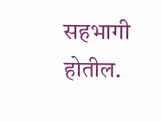सहभागी होतील.